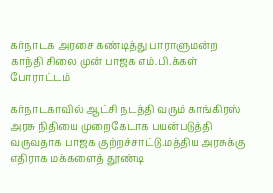கர்நாடக அரசை கண்டித்து பாராளுமன்ற காந்தி சிலை முன் பாஜக எம்.பி.க்கள் போராட்டம்

கர்நாடகாவில் ஆட்சி நடத்தி வரும் காங்கிரஸ் அரசு நிதியை முறைகேடாக பயன்படுத்தி வருவதாக பாஜக குற்றச்சாட்டு.மத்திய அரசுக்கு எதிராக மக்களைத் தூண்டி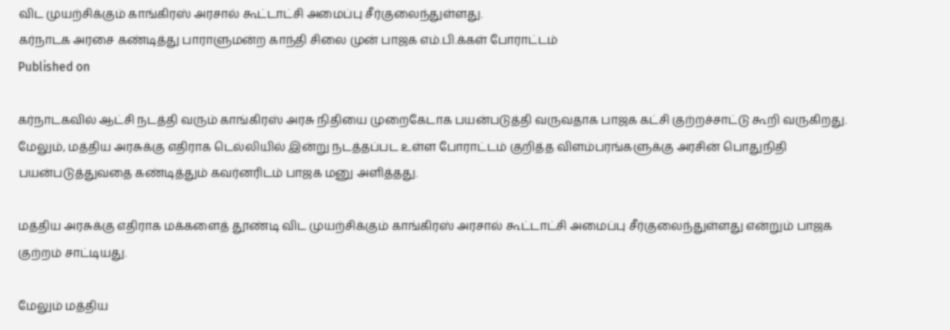விட முயற்சிக்கும் காங்கிரஸ் அரசால் கூட்டாட்சி அமைப்பு சீர்குலைந்துள்ளது.
கர்நாடக அரசை கண்டித்து பாராளுமன்ற காந்தி சிலை முன் பாஜக எம்.பி.க்கள் போராட்டம்
Published on

கர்நாடகவில் ஆட்சி நடத்தி வரும் காங்கிரஸ் அரசு நிதியை முறைகேடாக பயன்படுத்தி வருவதாக பாஜக கட்சி குற்றச்சாட்டு கூறி வருகிறது. மேலும், மத்திய அரசுக்கு எதிராக டெல்லியில் இன்று நடத்தப்பட உள்ள போராட்டம் குறித்த விளம்பரங்களுக்கு அரசின் பொதுநிதி பயன்படுத்துவதை கண்டித்தும் கவர்னரிடம் பாஜக மனு அளித்தது.

மத்திய அரசுக்கு எதிராக மக்களைத் தூண்டி விட முயற்சிக்கும் காங்கிரஸ் அரசால் கூட்டாட்சி அமைப்பு சீர்குலைந்துள்ளது என்றும் பாஜக குற்றம் சாட்டியது.

மேலும் மத்திய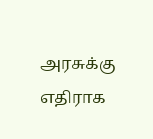அரசுக்கு எதிராக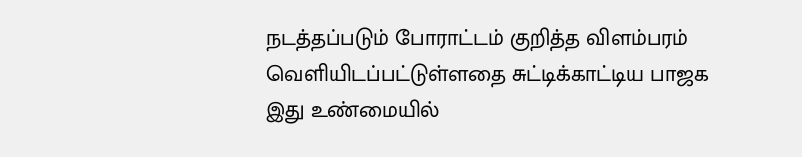நடத்தப்படும் போராட்டம் குறித்த விளம்பரம் வெளியிடப்பட்டுள்ளதை சுட்டிக்காட்டிய பாஜக இது உண்மையில்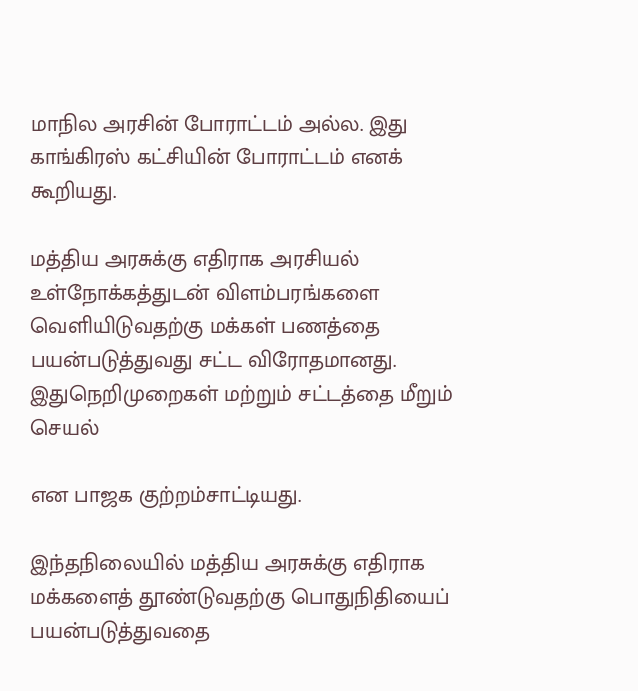மாநில அரசின் போராட்டம் அல்ல. இது காங்கிரஸ் கட்சியின் போராட்டம் எனக் கூறியது.

மத்திய அரசுக்கு எதிராக அரசியல் உள்நோக்கத்துடன் விளம்பரங்களை வெளியிடுவதற்கு மக்கள் பணத்தை பயன்படுத்துவது சட்ட விரோதமானது. இதுநெறிமுறைகள் மற்றும் சட்டத்தை மீறும் செயல்

என பாஜக குற்றம்சாட்டியது.

இந்தநிலையில் மத்திய அரசுக்கு எதிராக மக்களைத் தூண்டுவதற்கு பொதுநிதியைப் பயன்படுத்துவதை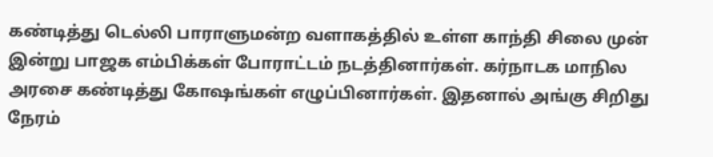கண்டித்து டெல்லி பாராளுமன்ற வளாகத்தில் உள்ள காந்தி சிலை முன் இன்று பாஜக எம்பிக்கள் போராட்டம் நடத்தினார்கள். கர்நாடக மாநில அரசை கண்டித்து கோஷங்கள் எழுப்பினார்கள். இதனால் அங்கு சிறிது நேரம்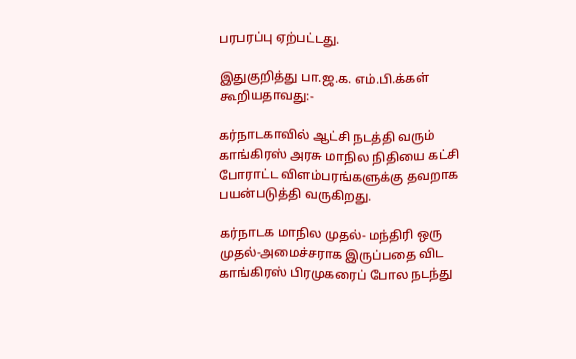பரபரப்பு ஏற்பட்டது.

இதுகுறித்து பா.ஜ.க. எம்.பி.க்கள் கூறியதாவது:-

கர்நாடகாவில் ஆட்சி நடத்தி வரும் காங்கிரஸ் அரசு மாநில நிதியை கட்சி போராட்ட விளம்பரங்களுக்கு தவறாக பயன்படுத்தி வருகிறது.

கர்நாடக மாநில முதல்- மந்திரி ஒரு முதல்-அமைச்சராக இருப்பதை விட காங்கிரஸ் பிரமுகரைப் போல நடந்து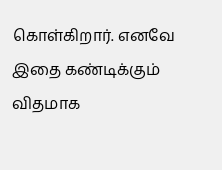கொள்கிறார். எனவே இதை கண்டிக்கும் விதமாக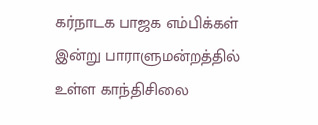கர்நாடக பாஜக எம்பிக்கள் இன்று பாராளுமன்றத்தில் உள்ள காந்திசிலை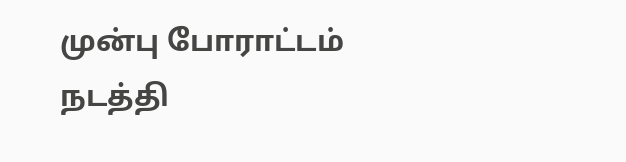முன்பு போராட்டம் நடத்தி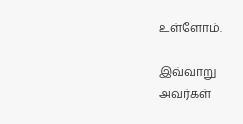உள்ளோம்.

இவ்வாறு அவர்கள்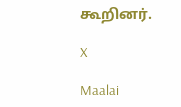கூறினர்.

X

Maalai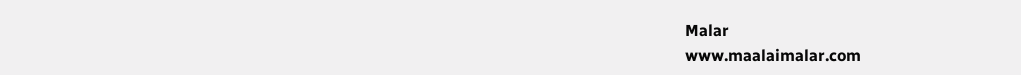Malar
www.maalaimalar.com